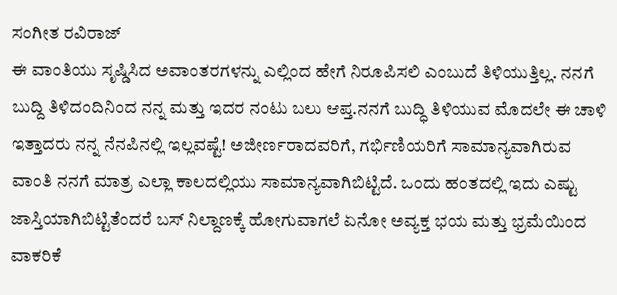ಸಂಗೀತ ರವಿರಾಜ್
ಈ ವಾಂತಿಯು ಸೃಷ್ಡಿಸಿದ ಅವಾಂತರಗಳನ್ನು ಎಲ್ಲಿಂದ ಹೇಗೆ ನಿರೂಪಿಸಲಿ ಎಂಬುದೆ ತಿಳಿಯುತ್ತಿಲ್ಲ. ನನಗೆ ಬುದ್ದಿ ತಿಳಿದಂದಿನಿಂದ ನನ್ನ ಮತ್ತು ಇದರ ನಂಟು ಬಲು ಆಪ್ತ.ನನಗೆ ಬುದ್ಧಿ ತಿಳಿಯುವ ಮೊದಲೇ ಈ ಚಾಳಿ ಇತ್ತಾದರು ನನ್ನ ನೆನಪಿನಲ್ಲಿ ಇಲ್ಲವಷ್ಟೆ! ಅಜೀರ್ಣರಾದವರಿಗೆ, ಗರ್ಭಿಣಿಯರಿಗೆ ಸಾಮಾನ್ಯವಾಗಿರುವ ವಾಂತಿ ನನಗೆ ಮಾತ್ರ ಎಲ್ಲಾ ಕಾಲದಲ್ಲಿಯು ಸಾಮಾನ್ಯವಾಗಿಬಿಟ್ಟಿದೆ. ಒಂದು ಹಂತದಲ್ಲಿ ಇದು ಎಷ್ಟು ಜಾಸ್ತಿಯಾಗಿಬಿಟ್ಟಿತೆಂದರೆ ಬಸ್ ನಿಲ್ದಾಣಕ್ಕೆ ಹೋಗುವಾಗಲೆ ಏನೋ ಅವ್ಯಕ್ತ ಭಯ ಮತ್ತು ಭ್ರಮೆಯಿಂದ ವಾಕರಿಕೆ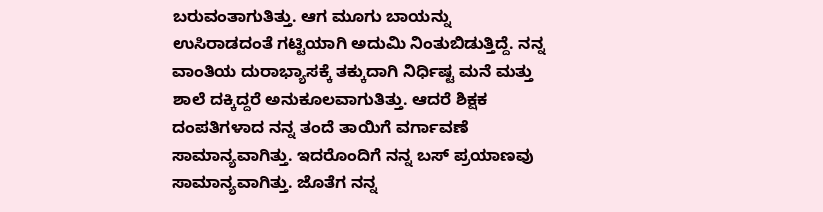ಬರುವಂತಾಗುತಿತ್ತು. ಆಗ ಮೂಗು ಬಾಯನ್ನು ಉಸಿರಾಡದಂತೆ ಗಟ್ಟಿಯಾಗಿ ಅದುಮಿ ನಿಂತುಬಿಡುತ್ತಿದ್ದೆ. ನನ್ನ ವಾಂತಿಯ ದುರಾಭ್ಯಾಸಕ್ಕೆ ತಕ್ಕುದಾಗಿ ನಿರ್ಧಿಷ್ಟ ಮನೆ ಮತ್ತು ಶಾಲೆ ದಕ್ಕಿದ್ದರೆ ಅನುಕೂಲವಾಗುತಿತ್ತು. ಆದರೆ ಶಿಕ್ಷಕ ದಂಪತಿಗಳಾದ ನನ್ನ ತಂದೆ ತಾಯಿಗೆ ವರ್ಗಾವಣೆ ಸಾಮಾನ್ಯವಾಗಿತ್ತು. ಇದರೊಂದಿಗೆ ನನ್ನ ಬಸ್ ಪ್ರಯಾಣವು ಸಾಮಾನ್ಯವಾಗಿತ್ತು. ಜೊತೆಗ ನನ್ನ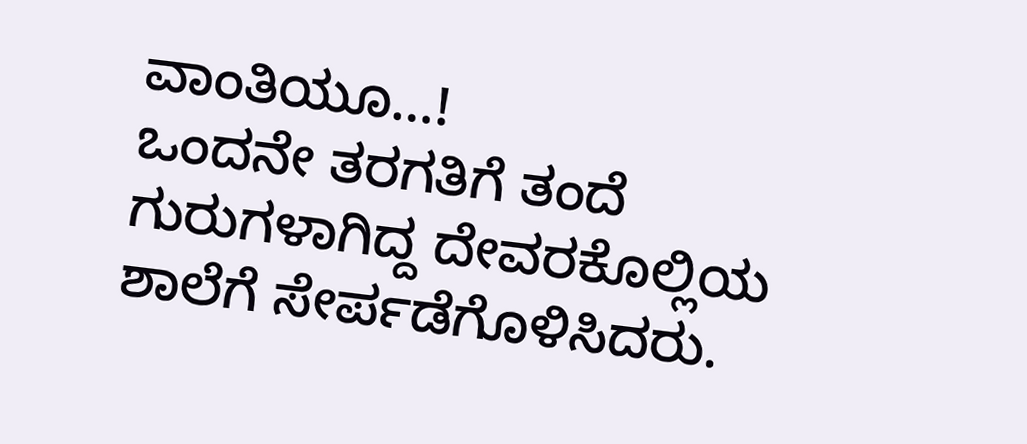ವಾಂತಿಯೂ…!
ಒಂದನೇ ತರಗತಿಗೆ ತಂದೆ ಗುರುಗಳಾಗಿದ್ದ ದೇವರಕೊಲ್ಲಿಯ ಶಾಲೆಗೆ ಸೇರ್ಪಡೆಗೊಳಿಸಿದರು.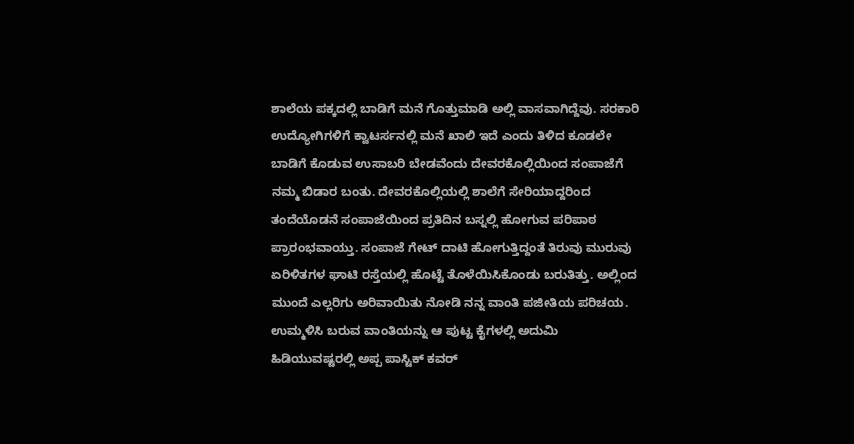ಶಾಲೆಯ ಪಕ್ಕದಲ್ಲಿ ಬಾಡಿಗೆ ಮನೆ ಗೊತ್ತುಮಾಡಿ ಅಲ್ಲಿ ವಾಸವಾಗಿದ್ದೆವು. ಸರಕಾರಿ ಉದ್ಯೋಗಿಗಳಿಗೆ ಕ್ವಾಟರ್ಸನಲ್ಲಿ ಮನೆ ಖಾಲಿ ಇದೆ ಎಂದು ತಿಳಿದ ಕೂಡಲೇ ಬಾಡಿಗೆ ಕೊಡುವ ಉಸಾಬರಿ ಬೇಡವೆಂದು ದೇವರಕೊಲ್ಲಿಯಿಂದ ಸಂಪಾಜೆಗೆ ನಮ್ಮ ಬಿಡಾರ ಬಂತು. ದೇವರಕೊಲ್ಲಿಯಲ್ಲಿ ಶಾಲೆಗೆ ಸೇರಿಯಾದ್ದರಿಂದ ತಂದೆಯೊಡನೆ ಸಂಪಾಜೆಯಿಂದ ಪ್ರತಿದಿನ ಬಸ್ನಲ್ಲಿ ಹೋಗುವ ಪರಿಪಾಠ ಪ್ರಾರಂಭವಾಯ್ತು. ಸಂಪಾಜೆ ಗೇಟ್ ದಾಟಿ ಹೋಗುತ್ತಿದ್ದಂತೆ ತಿರುವು ಮುರುವು ಏರಿಳಿತಗಳ ಘಾಟಿ ರಸ್ತೆಯಲ್ಲಿ ಹೊಟ್ಟೆ ತೊಳೆಯಿಸಿಕೊಂಡು ಬರುತಿತ್ತು. ಅಲ್ಲಿಂದ ಮುಂದೆ ಎಲ್ಲರಿಗು ಅರಿವಾಯಿತು ನೋಡಿ ನನ್ನ ವಾಂತಿ ಪಜೀತಿಯ ಪರಿಚಯ. ಉಮ್ಮಳಿಸಿ ಬರುವ ವಾಂತಿಯನ್ನು ಆ ಪುಟ್ಟ ಕೈಗಳಲ್ಲಿ ಅದುಮಿ ಹಿಡಿಯುವಷ್ಟರಲ್ಲಿ ಅಪ್ಪ ಪಾಸ್ಟಿಕ್ ಕವರ್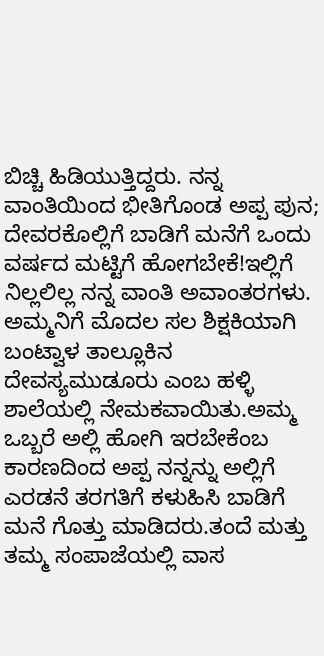ಬಿಚ್ಚಿ ಹಿಡಿಯುತ್ತಿದ್ದರು. ನನ್ನ ವಾಂತಿಯಿಂದ ಭೀತಿಗೊಂಡ ಅಪ್ಪ ಪುನ; ದೇವರಕೊಲ್ಲಿಗೆ ಬಾಡಿಗೆ ಮನೆಗೆ ಒಂದು ವರ್ಷದ ಮಟ್ಟಿಗೆ ಹೋಗಬೇಕೆ!ಇಲ್ಲಿಗೆ ನಿಲ್ಲಲಿಲ್ಲ ನನ್ನ ವಾಂತಿ ಅವಾಂತರಗಳು.
ಅಮ್ಮನಿಗೆ ಮೊದಲ ಸಲ ಶಿಕ್ಷಕಿಯಾಗಿ ಬಂಟ್ವಾಳ ತಾಲ್ಲೂಕಿನ ದೇವಸ್ಯಮುಡೂರು ಎಂಬ ಹಳ್ಳಿ ಶಾಲೆಯಲ್ಲಿ ನೇಮಕವಾಯಿತು.ಅಮ್ಮ ಒಬ್ಬರೆ ಅಲ್ಲಿ ಹೋಗಿ ಇರಬೇಕೆಂಬ ಕಾರಣದಿಂದ ಅಪ್ಪ ನನ್ನನ್ನು ಅಲ್ಲಿಗೆ ಎರಡನೆ ತರಗತಿಗೆ ಕಳುಹಿಸಿ ಬಾಡಿಗೆ ಮನೆ ಗೊತ್ತು ಮಾಡಿದರು.ತಂದೆ ಮತ್ತು ತಮ್ಮ ಸಂಪಾಜೆಯಲ್ಲಿ ವಾಸ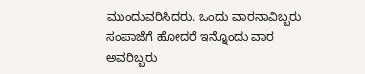ಮುಂದುವರಿಸಿದರು. ಒಂದು ವಾರನಾವಿಬ್ಬರು ಸಂಪಾಜೆಗೆ ಹೋದರೆ ಇನ್ನೊಂದು ವಾರ ಅವರಿಬ್ಬರು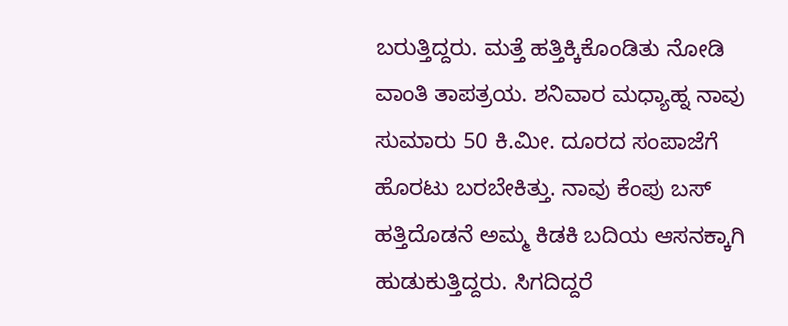ಬರುತ್ತಿದ್ದರು. ಮತ್ತೆ ಹತ್ತಿಕ್ಕಿಕೊಂಡಿತು ನೋಡಿ ವಾಂತಿ ತಾಪತ್ರಯ. ಶನಿವಾರ ಮಧ್ಯಾಹ್ನ ನಾವು ಸುಮಾರು 50 ಕಿ.ಮೀ. ದೂರದ ಸಂಪಾಜೆಗೆ ಹೊರಟು ಬರಬೇಕಿತ್ತು. ನಾವು ಕೆಂಪು ಬಸ್ ಹತ್ತಿದೊಡನೆ ಅಮ್ಮ ಕಿಡಕಿ ಬದಿಯ ಆಸನಕ್ಕಾಗಿ ಹುಡುಕುತ್ತಿದ್ದರು. ಸಿಗದಿದ್ದರೆ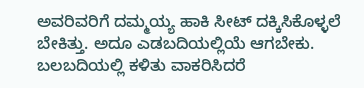ಅವರಿವರಿಗೆ ದಮ್ಮಯ್ಯ ಹಾಕಿ ಸೀಟ್ ದಕ್ಕಿಸಿಕೊಳ್ಳಲೆ ಬೇಕಿತ್ತು. ಅದೂ ಎಡಬದಿಯಲ್ಲಿಯೆ ಆಗಬೇಕು. ಬಲಬದಿಯಲ್ಲಿ ಕಳಿತು ವಾಕರಿಸಿದರೆ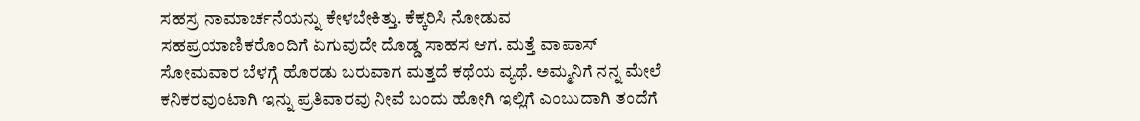ಸಹಸ್ರ ನಾಮಾರ್ಚನೆಯನ್ನು ಕೇಳಬೇಕಿತ್ತು. ಕೆಕ್ಕರಿಸಿ ನೋಡುವ ಸಹಪ್ರಯಾಣಿಕರೊಂದಿಗೆ ಏಗುವುದೇ ದೊಡ್ಡ ಸಾಹಸ ಆಗ. ಮತ್ತೆ ವಾಪಾಸ್ ಸೋಮವಾರ ಬೆಳಗ್ಗೆ ಹೊರಡು ಬರುವಾಗ ಮತ್ತದೆ ಕಥೆಯ ವ್ಯಥೆ. ಅಮ್ಮನಿಗೆ ನನ್ನ ಮೇಲೆ ಕನಿಕರವುಂಟಾಗಿ ಇನ್ನು ಪ್ರತಿವಾರವು ನೀವೆ ಬಂದು ಹೋಗಿ ಇಲ್ಲಿಗೆ ಎಂಬುದಾಗಿ ತಂದೆಗೆ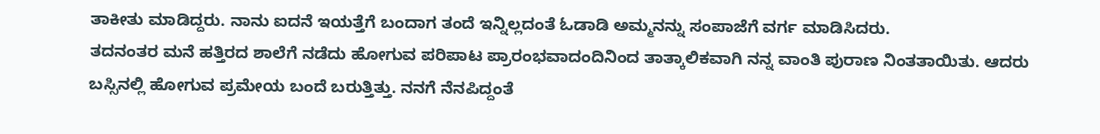ತಾಕೀತು ಮಾಡಿದ್ದರು. ನಾನು ಐದನೆ ಇಯತ್ತೆಗೆ ಬಂದಾಗ ತಂದೆ ಇನ್ನಿಲ್ಲದಂತೆ ಓಡಾಡಿ ಅಮ್ಮನನ್ನು ಸಂಪಾಜೆಗೆ ವರ್ಗ ಮಾಡಿಸಿದರು.
ತದನಂತರ ಮನೆ ಹತ್ತಿರದ ಶಾಲೆಗೆ ನಡೆದು ಹೋಗುವ ಪರಿಪಾಟ ಪ್ರಾರಂಭವಾದಂದಿನಿಂದ ತಾತ್ಕಾಲಿಕವಾಗಿ ನನ್ನ ವಾಂತಿ ಪುರಾಣ ನಿಂತತಾಯಿತು. ಆದರು ಬಸ್ಸಿನಲ್ಲಿ ಹೋಗುವ ಪ್ರಮೇಯ ಬಂದೆ ಬರುತ್ತಿತ್ತು. ನನಗೆ ನೆನಪಿದ್ದಂತೆ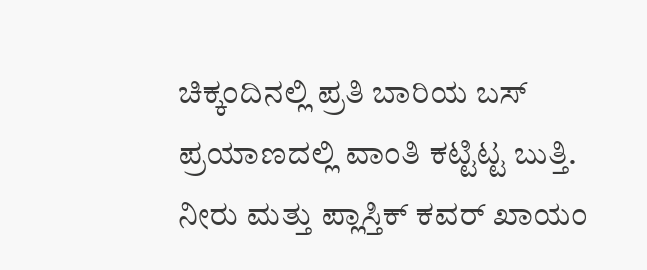ಚಿಕ್ಕಂದಿನಲ್ಲಿ ಪ್ರತಿ ಬಾರಿಯ ಬಸ್ ಪ್ರಯಾಣದಲ್ಲಿ ವಾಂತಿ ಕಟ್ಟಿಟ್ಟ ಬುತ್ತಿ. ನೀರು ಮತ್ತು ಪ್ಲಾಸ್ತಿಕ್ ಕವರ್ ಖಾಯಂ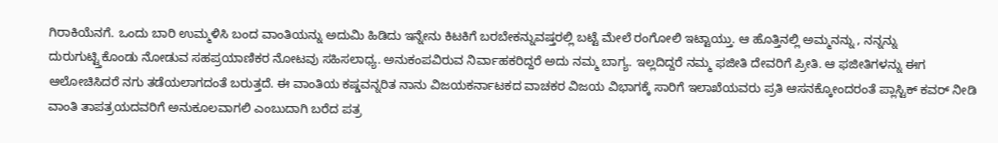ಗಿರಾಕಿಯೆನಗೆ. ಒಂದು ಬಾರಿ ಉಮ್ಮಳಿಸಿ ಬಂದ ವಾಂತಿಯನ್ನು ಅದುಮಿ ಹಿಡಿದು ಇನ್ನೇನು ಕಿಟಕಿಗೆ ಬರಬೇಕನ್ನುವಷ್ತರಲ್ಲಿ ಬಟ್ಟೆ ಮೇಲೆ ರಂಗೋಲಿ ಇಟ್ಟಾಯ್ತು. ಆ ಹೊತ್ತಿನಲ್ಲಿ ಅಮ್ಮನನ್ನು , ನನ್ನನ್ನು ದುರುಗುಟ್ಟ್ತಿಕೊಂಡು ನೋಡುವ ಸಹಪ್ರಯಾಣಿಕರ ನೋಟವು ಸಹಿಸಲಾಧ್ಯ. ಅನುಕಂಪವಿರುವ ನಿರ್ವಾಹಕರಿದ್ದರೆ ಅದು ನಮ್ಮ ಬಾಗ್ಯ. ಇಲ್ಲದಿದ್ದರೆ ನಮ್ಮ ಫಜೀತಿ ದೇವರಿಗೆ ಪ್ರೀತಿ. ಆ ಫಜೀತಿಗಳನ್ನು ಈಗ ಆಲೋಚಿಸಿದರೆ ನಗು ತಡೆಯಲಾಗದಂತೆ ಬರುತ್ತದೆ. ಈ ವಾಂತಿಯ ಕಷ್ಡವನ್ನರಿತ ನಾನು ವಿಜಯಕರ್ನಾಟಕದ ವಾಚಕರ ವಿಜಯ ವಿಭಾಗಕ್ಕೆ ಸಾರಿಗೆ ಇಲಾಖೆಯವರು ಪ್ರತಿ ಆಸನಕ್ಕೋಂದರಂತೆ ಪ್ಲಾಸ್ಟಿಕ್ ಕವರ್ ನೀಡಿ ವಾಂತಿ ತಾಪತ್ರಯದವರಿಗೆ ಅನುಕೂಲವಾಗಲಿ ಎಂಬುದಾಗಿ ಬರೆದ ಪತ್ರ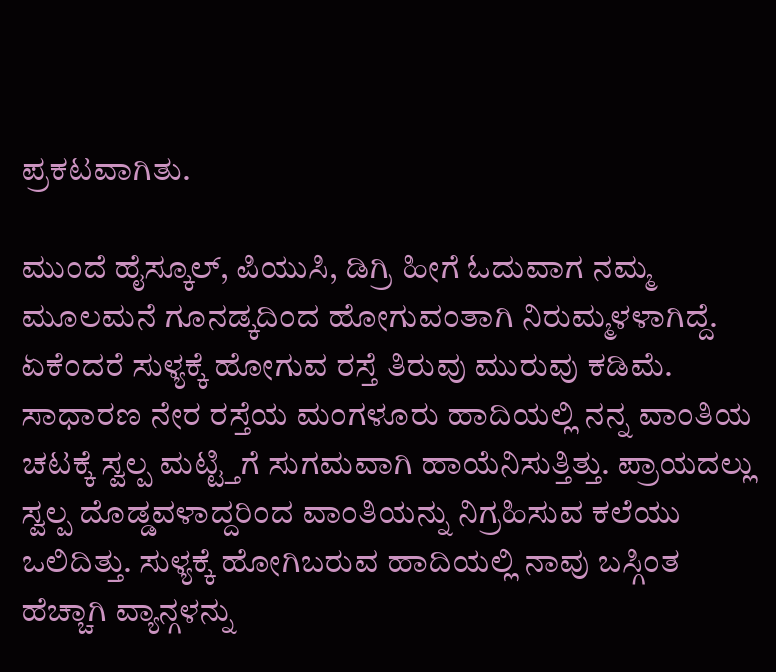ಪ್ರಕಟವಾಗಿತು.

ಮುಂದೆ ಹೈಸ್ಕೂಲ್, ಪಿಯುಸಿ, ಡಿಗ್ರಿ ಹೀಗೆ ಓದುವಾಗ ನಮ್ಮ ಮೂಲಮನೆ ಗೂನಡ್ಕದಿಂದ ಹೋಗುವಂತಾಗಿ ನಿರುಮ್ಮಳಳಾಗಿದ್ದೆ. ಏಕೆಂದರೆ ಸುಳ್ಯಕ್ಕೆ ಹೋಗುವ ರಸ್ತೆ ತಿರುವು ಮುರುವು ಕಡಿಮೆ. ಸಾಧಾರಣ ನೇರ ರಸ್ತೆಯ ಮಂಗಳೂರು ಹಾದಿಯಲ್ಲಿ ನನ್ನ ವಾಂತಿಯ ಚಟಕ್ಕೆ ಸ್ವಲ್ಪ ಮಟ್ಟ್ತಿಗೆ ಸುಗಮವಾಗಿ ಹಾಯೆನಿಸುತ್ತಿತ್ತು. ಪ್ರಾಯದಲ್ಲು ಸ್ವಲ್ಪ ದೊಡ್ಡವಳಾದ್ದರಿಂದ ವಾಂತಿಯನ್ನು ನಿಗ್ರಹಿಸುವ ಕಲೆಯು ಒಲಿದಿತ್ತು. ಸುಳ್ಯಕ್ಕೆ ಹೋಗಿಬರುವ ಹಾದಿಯಲ್ಲಿ ನಾವು ಬಸ್ಗಿಂತ ಹೆಚ್ಚಾಗಿ ವ್ಯಾನ್ಗಳನ್ನು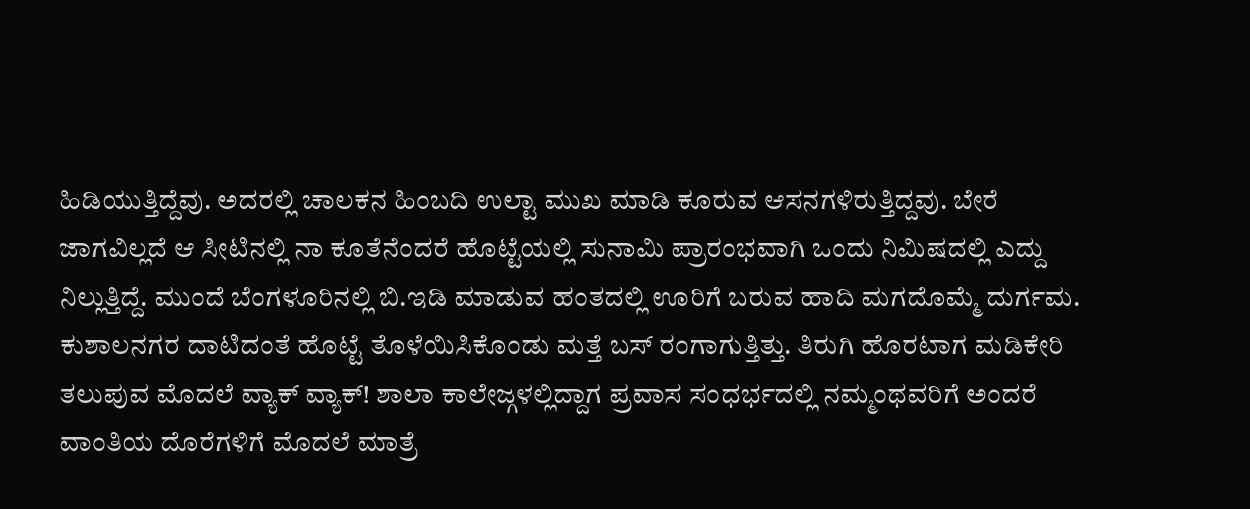ಹಿಡಿಯುತ್ತಿದ್ದೆವು. ಅದರಲ್ಲಿ ಚಾಲಕನ ಹಿಂಬದಿ ಉಲ್ಟಾ ಮುಖ ಮಾಡಿ ಕೂರುವ ಆಸನಗಳಿರುತ್ತಿದ್ದವು. ಬೇರೆ ಜಾಗವಿಲ್ಲದೆ ಆ ಸೀಟಿನಲ್ಲಿ ನಾ ಕೂತೆನೆಂದರೆ ಹೊಟ್ಟೆಯಲ್ಲಿ ಸುನಾಮಿ ಪ್ರಾರಂಭವಾಗಿ ಒಂದು ನಿಮಿಷದಲ್ಲಿ ಎದ್ದು ನಿಲ್ಲುತ್ತಿದ್ದೆ. ಮುಂದೆ ಬೆಂಗಳೂರಿನಲ್ಲಿ ಬಿ.ಇಡಿ ಮಾಡುವ ಹಂತದಲ್ಲಿ ಊರಿಗೆ ಬರುವ ಹಾದಿ ಮಗದೊಮ್ಮೆ ದುರ್ಗಮ. ಕುಶಾಲನಗರ ದಾಟಿದಂತೆ ಹೊಟ್ಟೆ ತೊಳೆಯಿಸಿಕೊಂಡು ಮತ್ತೆ ಬಸ್ ರಂಗಾಗುತ್ತಿತ್ತು. ತಿರುಗಿ ಹೊರಟಾಗ ಮಡಿಕೇರಿ ತಲುಪುವ ಮೊದಲೆ ವ್ಯಾಕ್ ವ್ಯಾಕ್! ಶಾಲಾ ಕಾಲೇಜ್ಗಳಲ್ಲಿದ್ದಾಗ ಪ್ರವಾಸ ಸಂಧರ್ಭದಲ್ಲಿ ನಮ್ಮಂಥವರಿಗೆ ಅಂದರೆ ವಾಂತಿಯ ದೊರೆಗಳಿಗೆ ಮೊದಲೆ ಮಾತ್ರೆ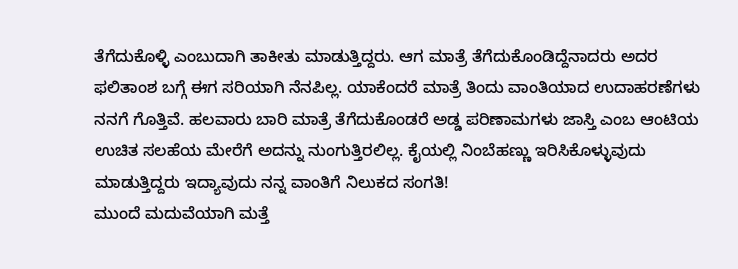ತೆಗೆದುಕೊಳ್ಳಿ ಎಂಬುದಾಗಿ ತಾಕೀತು ಮಾಡುತ್ತಿದ್ದರು. ಆಗ ಮಾತ್ರೆ ತೆಗೆದುಕೊಂಡಿದ್ದೆನಾದರು ಅದರ ಫಲಿತಾಂಶ ಬಗ್ಗೆ ಈಗ ಸರಿಯಾಗಿ ನೆನಪಿಲ್ಲ. ಯಾಕೆಂದರೆ ಮಾತ್ರೆ ತಿಂದು ವಾಂತಿಯಾದ ಉದಾಹರಣೆಗಳು ನನಗೆ ಗೊತ್ತಿವೆ. ಹಲವಾರು ಬಾರಿ ಮಾತ್ರೆ ತೆಗೆದುಕೊಂಡರೆ ಅಡ್ಡ ಪರಿಣಾಮಗಳು ಜಾಸ್ತಿ ಎಂಬ ಆಂಟಿಯ ಉಚಿತ ಸಲಹೆಯ ಮೇರೆಗೆ ಅದನ್ನು ನುಂಗುತ್ತಿರಲಿಲ್ಲ. ಕೈಯಲ್ಲಿ ನಿಂಬೆಹಣ್ಣು ಇರಿಸಿಕೊಳ್ಳುವುದು ಮಾಡುತ್ತಿದ್ದರು ಇದ್ಯಾವುದು ನನ್ನ ವಾಂತಿಗೆ ನಿಲುಕದ ಸಂಗತಿ!
ಮುಂದೆ ಮದುವೆಯಾಗಿ ಮತ್ತೆ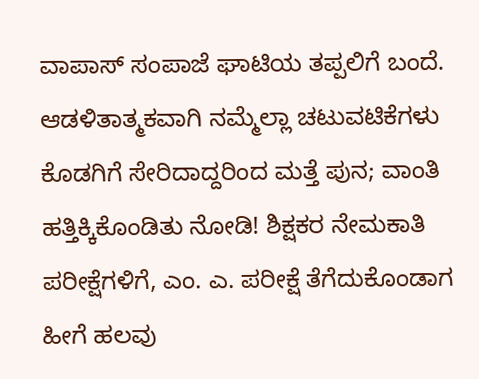ವಾಪಾಸ್ ಸಂಪಾಜೆ ಘಾಟಿಯ ತಪ್ಪಲಿಗೆ ಬಂದೆ. ಆಡಳಿತಾತ್ಮಕವಾಗಿ ನಮ್ಮೆಲ್ಲಾ ಚಟುವಟಿಕೆಗಳು ಕೊಡಗಿಗೆ ಸೇರಿದಾದ್ದರಿಂದ ಮತ್ತೆ ಪುನ; ವಾಂತಿ ಹತ್ತಿಕ್ಕಿಕೊಂಡಿತು ನೋಡಿ! ಶಿಕ್ಷಕರ ನೇಮಕಾತಿ ಪರೀಕ್ಷೆಗಳಿಗೆ, ಎಂ. ಎ. ಪರೀಕ್ಷೆ ತೆಗೆದುಕೊಂಡಾಗ ಹೀಗೆ ಹಲವು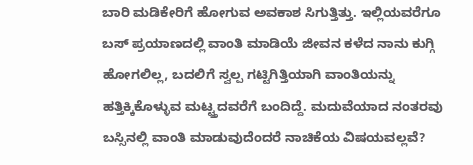ಬಾರಿ ಮಡಿಕೇರಿಗೆ ಹೋಗುವ ಅವಕಾಶ ಸಿಗುತ್ತಿತ್ತು. ಇಲ್ಲಿಯವರೆಗೂ ಬಸ್ ಪ್ರಯಾಣದಲ್ಲಿ ವಾಂತಿ ಮಾಡಿಯೆ ಜೀವನ ಕಳೆದ ನಾನು ಕುಗ್ಗಿ ಹೋಗಲಿಲ್ಲ, ಬದಲಿಗೆ ಸ್ವಲ್ಪ ಗಟ್ಟಿಗಿತ್ತಿಯಾಗಿ ವಾಂತಿಯನ್ನು ಹತ್ತಿಕ್ಕಿಕೊಳ್ಳುವ ಮಟ್ಟ್ತದವರೆಗೆ ಬಂದಿದ್ದೆ. ಮದುವೆಯಾದ ನಂತರವು ಬಸ್ಸಿನಲ್ಲಿ ವಾಂತಿ ಮಾಡುವುದೆಂದರೆ ನಾಚಿಕೆಯ ವಿಷಯವಲ್ಲವೆ?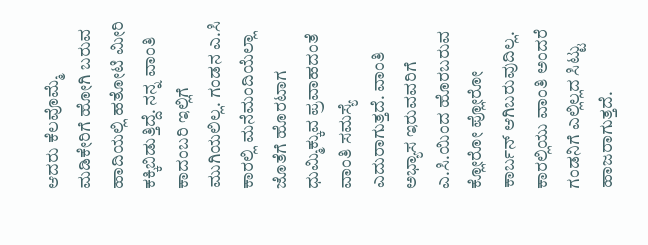ಆದರು ಕೆಲವೊಮ್ಮೆ ಮಡಿಕೇರಿಗೆ ಹೋಗಿ ಬರುವ ಹಾದಿಯಲ್ಲಿ ಹತೋಟಿ ಮೀರಿ ಕಕ್ಕಿಬಿಡುತ್ತಿದ್ದೆ. ನನ್ನ ವಾಂತಿ ಕಾದಂಬರಿ ಇಲ್ಲಿಗೆ ಮುಗಿಯಲಿಲ್ಲ. ಗಂಡನ ಎ.ಸಿ ಕಾರಲ್ಲಿ ಮನೆಮಂದಿಯೆಲ್ಲಾ ಜೊತೆಗೆ ಹೊರಟಾಗ ಧುಮ್ಮಿಕ್ಕುವ ಪ್ರವಾಹದಂತೆ ವಾಂತಿ ಸಮಸ್ಯೆ ಎದುರಾಗುತ್ತದೆ. ವಾಂತಿ ಅಭ್ಯಾಸ ಇರುವವರಿಗೆ ಎ.ಸಿ.ಯಿಂದ ಹೊರಬರುವ ಕ್ಲೋರೋ ಪ್ಲೋರೋ ಕಾರ್ಬನ್ ಆಗಿಬರುವುದಿಲ್ಲ. ಕಾರಲ್ಲಿಯು ವಾಂತಿ ಅಂದರೆ ಗಂಡನಿಗೆ ಎಲ್ಲಿಲ್ಲದ ಸಿಟ್ಟು ಹಾಜರಾಗುತ್ತದೆ.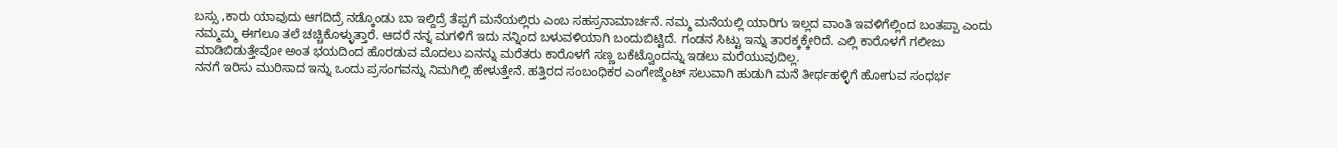ಬಸ್ಸು ,ಕಾರು ಯಾವುದು ಆಗದಿದ್ರೆ ನಡ್ಕೊಂಡು ಬಾ ಇಲ್ದಿದ್ರೆ ತೆಪ್ಪಗೆ ಮನೆಯಲ್ಲಿರು ಎಂಬ ಸಹಸ್ರನಾಮಾರ್ಚನೆ. ನಮ್ಮ ಮನೆಯಲ್ಲಿ ಯಾರಿಗು ಇಲ್ಲದ ವಾಂತಿ ಇವಳಿಗೆಲ್ಲಿಂದ ಬಂತಪ್ಪಾ ಎಂದು ನಮ್ಮಮ್ಮ ಈಗಲೂ ತಲೆ ಚಚ್ಚಿಕೊಳ್ಳುತ್ತಾರೆ. ಆದರೆ ನನ್ನ ಮಗಳಿಗೆ ಇದು ನನ್ನಿಂದ ಬಳುವಳಿಯಾಗಿ ಬಂದುಬಿಟ್ಟಿದೆ. ಗಂಡನ ಸಿಟ್ಟು ಇನ್ನು ತಾರಕ್ಕಕ್ಕೇರಿದೆ. ಎಲ್ಲಿ ಕಾರೊಳಗೆ ಗಲೀಜು ಮಾಡಿಬಿಡುತ್ತೇವೋ ಅಂತ ಭಯದಿಂದ ಹೊರಡುವ ಮೊದಲು ಏನನ್ನು ಮರೆತರು ಕಾರೊಳಗೆ ಸಣ್ಣ ಬಕೆಟ್ವೊಂದನ್ನು ಇಡಲು ಮರೆಯುವುದಿಲ್ಲ.
ನನಗೆ ಇರಿಸು ಮುರಿಸಾದ ಇನ್ನು ಒಂದು ಪ್ರಸಂಗವನ್ನು ನಿಮಗಿಲ್ಲಿ ಹೇಳುತ್ತೇನೆ. ಹತ್ತಿರದ ಸಂಬಂಧಿಕರ ಎಂಗೇಜ್ಮೆಂಟ್ ಸಲುವಾಗಿ ಹುಡುಗಿ ಮನೆ ತೀರ್ಥಹಳ್ಳಿಗೆ ಹೋಗುವ ಸಂಧರ್ಭ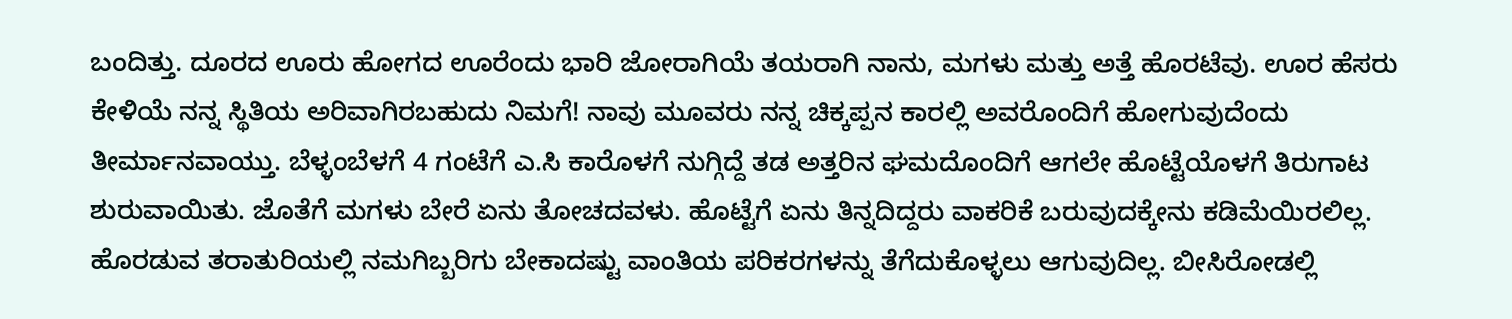ಬಂದಿತ್ತು. ದೂರದ ಊರು ಹೋಗದ ಊರೆಂದು ಭಾರಿ ಜೋರಾಗಿಯೆ ತಯರಾಗಿ ನಾನು, ಮಗಳು ಮತ್ತು ಅತ್ತೆ ಹೊರಟೆವು. ಊರ ಹೆಸರು ಕೇಳಿಯೆ ನನ್ನ ಸ್ಥಿತಿಯ ಅರಿವಾಗಿರಬಹುದು ನಿಮಗೆ! ನಾವು ಮೂವರು ನನ್ನ ಚಿಕ್ಕಪ್ಪನ ಕಾರಲ್ಲಿ ಅವರೊಂದಿಗೆ ಹೋಗುವುದೆಂದು ತೀರ್ಮಾನವಾಯ್ತು. ಬೆಳ್ಳಂಬೆಳಗೆ 4 ಗಂಟೆಗೆ ಎ.ಸಿ ಕಾರೊಳಗೆ ನುಗ್ಗಿದ್ದೆ ತಡ ಅತ್ತರಿನ ಘಮದೊಂದಿಗೆ ಆಗಲೇ ಹೊಟ್ಟೆಯೊಳಗೆ ತಿರುಗಾಟ ಶುರುವಾಯಿತು. ಜೊತೆಗೆ ಮಗಳು ಬೇರೆ ಏನು ತೋಚದವಳು. ಹೊಟ್ಟೆಗೆ ಏನು ತಿನ್ನದಿದ್ದರು ವಾಕರಿಕೆ ಬರುವುದಕ್ಕೇನು ಕಡಿಮೆಯಿರಲಿಲ್ಲ. ಹೊರಡುವ ತರಾತುರಿಯಲ್ಲಿ ನಮಗಿಬ್ಬರಿಗು ಬೇಕಾದಷ್ಟು ವಾಂತಿಯ ಪರಿಕರಗಳನ್ನು ತೆಗೆದುಕೊಳ್ಳಲು ಆಗುವುದಿಲ್ಲ. ಬೀಸಿರೋಡಲ್ಲಿ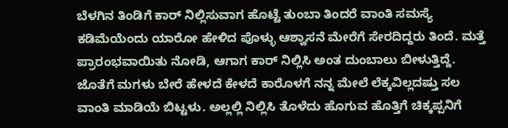ಬೆಳಗಿನ ತಿಂಡಿಗೆ ಕಾರ್ ನಿಲ್ಲಿಸುವಾಗ ಹೊಟ್ಟೆ ತುಂಬಾ ತಿಂದರೆ ವಾಂತಿ ಸಮಸ್ಯೆ ಕಡಿಮೆಯೆಂದು ಯಾರೋ ಹೇಳಿದ ಪೊಳ್ಳು ಆಶ್ವಾಸನೆ ಮೇರೆಗೆ ಸೇರದಿದ್ದರು ತಿಂದೆ. ಮತ್ತೆ ಪ್ರಾರಂಭವಾಯಿತು ನೋಡಿ, ಆಗಾಗ ಕಾರ್ ನಿಲ್ಲಿಸಿ ಅಂತ ದುಂಬಾಲು ಬೀಳುತ್ತಿದ್ದೆ. ಜೊತೆಗೆ ಮಗಳು ಬೇರೆ ಹೇಳದೆ ಕೇಳದೆ ಕಾರೊಳಗೆ ನನ್ನ ಮೇಲೆ ಲೆಕ್ಕವಿಲ್ಲದಷ್ತು ಸಲ ವಾಂತಿ ಮಾಡಿಯೆ ಬಿಟ್ಟಳು. ಅಲ್ಲಲ್ಲಿ ನಿಲ್ಲಿಸಿ ತೊಳೆದು ಹೊಗುವ ಹೊತ್ತಿಗೆ ಚಿಕ್ಕಪ್ಪನಿಗೆ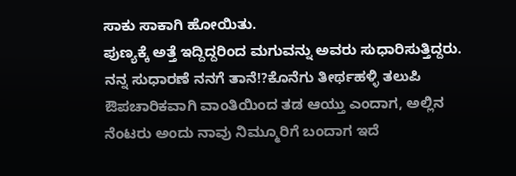ಸಾಕು ಸಾಕಾಗಿ ಹೋಯಿತು.
ಪುಣ್ಯಕ್ಕೆ ಅತ್ತೆ ಇದ್ದಿದ್ದರಿಂದ ಮಗುವನ್ನು ಅವರು ಸುಧಾರಿಸುತ್ತಿದ್ದರು. ನನ್ನ ಸುಧಾರಣೆ ನನಗೆ ತಾನೆ!?ಕೊನೆಗು ತೀರ್ಥಹಳ್ಳಿ ತಲುಪಿ ಔಪಚಾರಿಕವಾಗಿ ವಾಂತಿಯಿಂದ ತಡ ಆಯ್ತು ಎಂದಾಗ, ಅಲ್ಲಿನ ನೆಂಟರು ಅಂದು ನಾವು ನಿಮ್ಮೂರಿಗೆ ಬಂದಾಗ ಇದೆ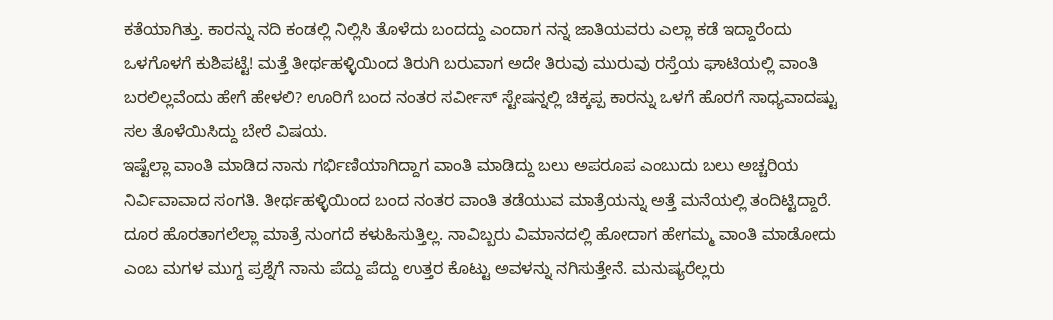ಕತೆಯಾಗಿತ್ತು. ಕಾರನ್ನು ನದಿ ಕಂಡಲ್ಲಿ ನಿಲ್ಲಿಸಿ ತೊಳೆದು ಬಂದದ್ದು ಎಂದಾಗ ನನ್ನ ಜಾತಿಯವರು ಎಲ್ಲಾ ಕಡೆ ಇದ್ದಾರೆಂದು ಒಳಗೊಳಗೆ ಕುಶಿಪಟ್ಟೆ! ಮತ್ತೆ ತೀರ್ಥಹಳ್ಳಿಯಿಂದ ತಿರುಗಿ ಬರುವಾಗ ಅದೇ ತಿರುವು ಮುರುವು ರಸ್ತೆಯ ಘಾಟಿಯಲ್ಲಿ ವಾಂತಿ ಬರಲಿಲ್ಲವೆಂದು ಹೇಗೆ ಹೇಳಲಿ? ಊರಿಗೆ ಬಂದ ನಂತರ ಸರ್ವೀಸ್ ಸ್ಟೇಷನ್ನಲ್ಲಿ ಚಿಕ್ಕಪ್ಪ ಕಾರನ್ನು ಒಳಗೆ ಹೊರಗೆ ಸಾಧ್ಯವಾದಷ್ಟು ಸಲ ತೊಳೆಯಿಸಿದ್ದು ಬೇರೆ ವಿಷಯ.
ಇಷ್ಟೆಲ್ಲಾ ವಾಂತಿ ಮಾಡಿದ ನಾನು ಗರ್ಭಿಣಿಯಾಗಿದ್ದಾಗ ವಾಂತಿ ಮಾಡಿದ್ದು ಬಲು ಅಪರೂಪ ಎಂಬುದು ಬಲು ಅಚ್ಚರಿಯ ನಿರ್ವಿವಾವಾದ ಸಂಗತಿ. ತೀರ್ಥಹಳ್ಳಿಯಿಂದ ಬಂದ ನಂತರ ವಾಂತಿ ತಡೆಯುವ ಮಾತ್ರೆಯನ್ನು ಅತ್ತೆ ಮನೆಯಲ್ಲಿ ತಂದಿಟ್ಟಿದ್ದಾರೆ. ದೂರ ಹೊರತಾಗಲೆಲ್ಲಾ ಮಾತ್ರೆ ನುಂಗದೆ ಕಳುಹಿಸುತ್ತಿಲ್ಲ. ನಾವಿಬ್ಬರು ವಿಮಾನದಲ್ಲಿ ಹೋದಾಗ ಹೇಗಮ್ಮ ವಾಂತಿ ಮಾಡೋದು ಎಂಬ ಮಗಳ ಮುಗ್ದ ಪ್ರಶ್ನೆಗೆ ನಾನು ಪೆದ್ದು ಪೆದ್ದು ಉತ್ತರ ಕೊಟ್ಟು ಅವಳನ್ನು ನಗಿಸುತ್ತೇನೆ. ಮನುಷ್ಯರೆಲ್ಲರು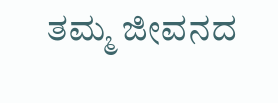ತಮ್ಮ ಜೀವನದ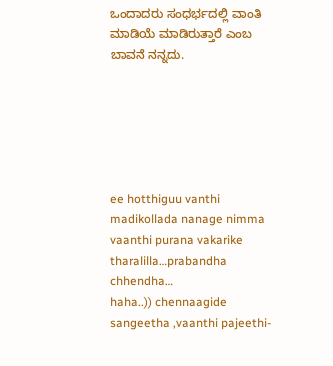ಒಂದಾದರು ಸಂಧರ್ಭದಲ್ಲಿ ವಾಂತಿ ಮಾಡಿಯೆ ಮಾಡಿರುತ್ತಾರೆ ಎಂಬ ಬಾವನೆ ನನ್ನದು.






ee hotthiguu vanthi madikollada nanage nimma vaanthi purana vakarike tharalilla…prabandha chhendha…
haha..)) chennaagide sangeetha ,vaanthi pajeethi-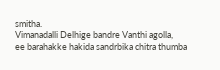smitha.
Vimanadalli Delhige bandre Vanthi agolla,
ee barahakke hakida sandrbika chitra thumba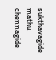sukthavagide mathu chennagide